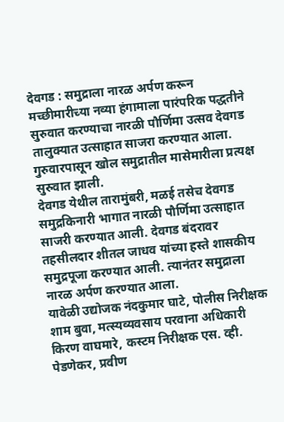देवगड : समुद्राला नारळ अर्पण करून मच्छीमारीच्या नव्या हंगामाला पारंपरिक पद्धतीने सुरुवात करण्याचा नारळी पौर्णिमा उत्सव देवगड तालुक्यात उत्साहात साजरा करण्यात आला. गुरुवारपासून खोल समुद्रातील मासेमारीला प्रत्यक्ष सुरुवात झाली.
देवगड येथील तारामुंबरी, मळई तसेच देवगड समुद्रकिनारी भागात नारळी पौर्णिमा उत्साहात साजरी करण्यात आली. देवगड बंदरावर तहसीलदार शीतल जाधव यांच्या हस्ते शासकीय समुद्रपूजा करण्यात आली. त्यानंतर समुद्राला नारळ अर्पण करण्यात आला.
यावेळी उद्योजक नंदकुमार घाटे, पोलीस निरीक्षक शाम बुवा, मत्स्यव्यवसाय परवाना अधिकारी किरण वाघमारे, कस्टम निरीक्षक एस. व्ही. पेडणेकर, प्रवीण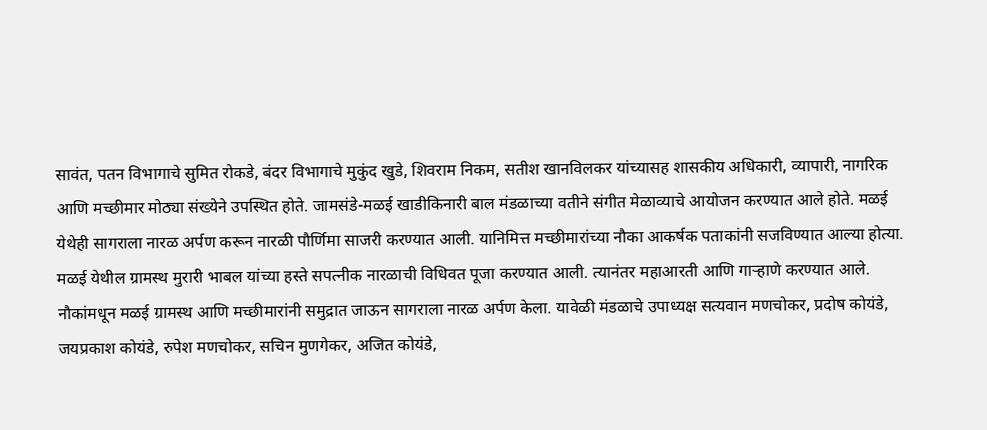सावंत, पतन विभागाचे सुमित रोकडे, बंदर विभागाचे मुकुंद खुडे, शिवराम निकम, सतीश खानविलकर यांच्यासह शासकीय अधिकारी, व्यापारी, नागरिक आणि मच्छीमार मोठ्या संख्येने उपस्थित होते. जामसंडे-मळई खाडीकिनारी बाल मंडळाच्या वतीने संगीत मेळाव्याचे आयोजन करण्यात आले होते. मळई येथेही सागराला नारळ अर्पण करून नारळी पौर्णिमा साजरी करण्यात आली. यानिमित्त मच्छीमारांच्या नौका आकर्षक पताकांनी सजविण्यात आल्या होत्या.
मळई येथील ग्रामस्थ मुरारी भाबल यांच्या हस्ते सपत्नीक नारळाची विधिवत पूजा करण्यात आली. त्यानंतर महाआरती आणि गाऱ्हाणे करण्यात आले. नौकांमधून मळई ग्रामस्थ आणि मच्छीमारांनी समुद्रात जाऊन सागराला नारळ अर्पण केला. यावेळी मंडळाचे उपाध्यक्ष सत्यवान मणचोकर, प्रदोष कोयंडे, जयप्रकाश कोयंडे, रुपेश मणचोकर, सचिन मुणगेकर, अजित कोयंडे,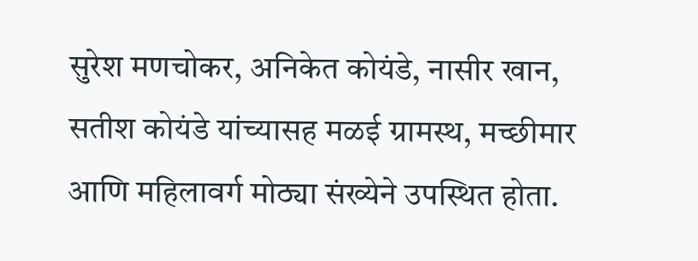सुरेश मणचोकर, अनिकेत कोयंडे, नासीर खान, सतीश कोयंडे यांच्यासह मळई ग्रामस्थ, मच्छीमार आणि महिलावर्ग मोठ्या संख्येने उपस्थित होता.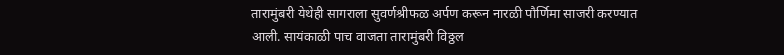तारामुंबरी येथेही सागराला सुवर्णश्रीफळ अर्पण करून नारळी पौर्णिमा साजरी करण्यात आली. सायंकाळी पाच वाजता तारामुंबरी विठ्ठल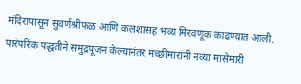मंदिरापासून सुवर्णश्रीफळ आणि कलशासह भव्य मिरवणूक काढण्यात आली. पारंपरिक पद्धतीने समुद्रपूजन केल्यानंतर मच्छीमारांनी नव्या मासेमारी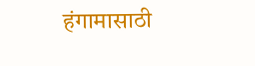हंगामासाठी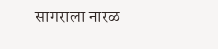सागराला नारळ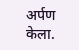अर्पण केला.